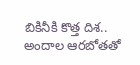బికినీకి కొత్త దిశ.. అందాల ఆరబోతతో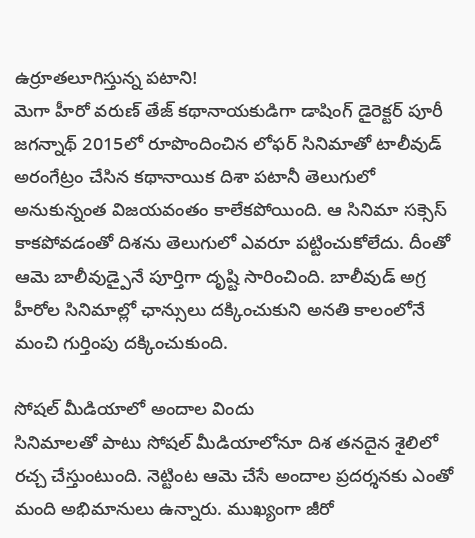ఉర్రూతలూగిస్తున్న పటాని!
మెగా హీరో వరుణ్ తేజ్ కథానాయకుడిగా డాషింగ్ డైరెక్టర్ పూరీ జగన్నాథ్ 2015లో రూపొందించిన లోఫర్ సినిమాతో టాలీవుడ్ అరంగేట్రం చేసిన కథానాయిక దిశా పటానీ తెలుగులో అనుకున్నంత విజయవంతం కాలేకపోయింది. ఆ సినిమా సక్సెస్ కాకపోవడంతో దిశను తెలుగులో ఎవరూ పట్టించుకోలేదు. దీంతో ఆమె బాలీవుడ్పైనే పూర్తిగా దృష్టి సారించింది. బాలీవుడ్ అగ్ర హీరోల సినిమాల్లో ఛాన్సులు దక్కించుకుని అనతి కాలంలోనే మంచి గుర్తింపు దక్కించుకుంది.

సోషల్ మీడియాలో అందాల విందు
సినిమాలతో పాటు సోషల్ మీడియాలోనూ దిశ తనదైన శైలిలో రచ్చ చేస్తుంటుంది. నెట్టింట ఆమె చేసే అందాల ప్రదర్శనకు ఎంతో మంది అభిమానులు ఉన్నారు. ముఖ్యంగా జీరో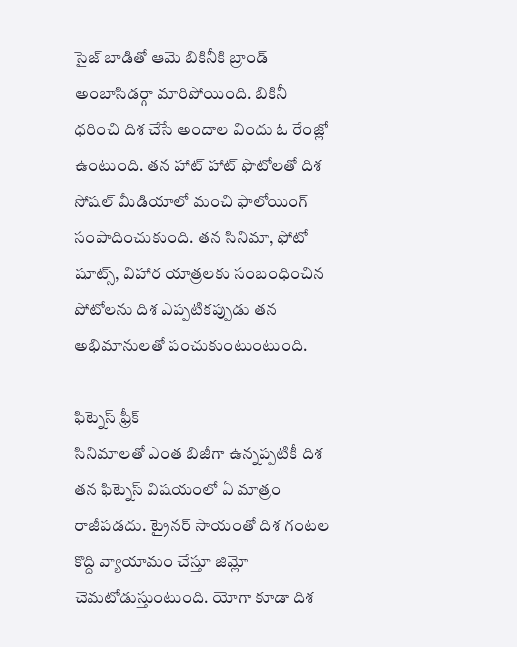సైజ్ బాడితో ఆమె బికినీకి బ్రాండ్ అంబాసిడర్గా మారిపోయింది. బికినీ ధరించి దిశ చేసే అందాల విందు ఓ రేంజ్లో ఉంటుంది. తన హాట్ హాట్ ఫొటోలతో దిశ సోషల్ మీడియాలో మంచి ఫాలోయింగ్ సంపాదించుకుంది. తన సినిమా, ఫోటో షూట్స్, విహార యాత్రలకు సంబంధించిన పోటోలను దిశ ఎప్పటికప్పుడు తన అభిమానులతో పంచుకుంటుంటుంది.

ఫిట్నెస్ ఫ్రీక్
సినిమాలతో ఎంత బిజీగా ఉన్నప్పటికీ దిశ తన ఫిట్నెస్ విషయంలో ఏ మాత్రం రాజీపడదు. ట్రైనర్ సాయంతో దిశ గంటల కొద్ది వ్యాయామం చేస్తూ జిమ్లో చెమటోడుస్తుంటుంది. యోగా కూడా దిశ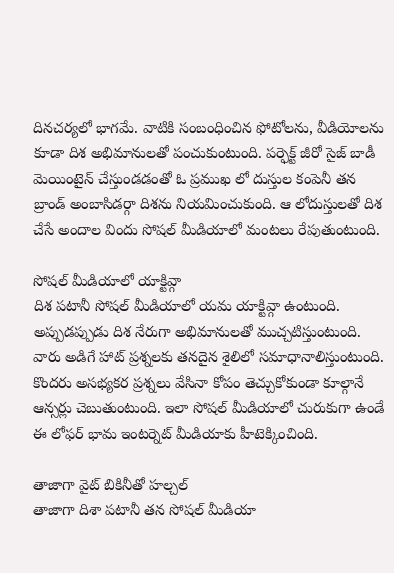దినచర్యలో భాగమే. వాటికి సంబంధించిన ఫోటోలను, వీడియోలను కూడా దిశ అభిమానులతో పంచుకుంటుంది. పర్ఫెక్ట్ జీరో సైజ్ బాడీ మెయింటైన్ చేస్తుండడంతో ఓ ప్రముఖ లో దుస్తుల కంపెనీ తన బ్రాండ్ అంబాసిడర్గా దిశను నియమించుకుంది. ఆ లోదుస్తులతో దిశ చేసే అందాల విందు సోషల్ మీడియాలో మంటలు రేపుతుంటుంది.

సోషల్ మీడియాలో యాక్టివ్గా
దిశ పటానీ సోషల్ మీడియాలో యమ యాక్టివ్గా ఉంటుంది. అప్పుడప్పుడు దిశ నేరుగా అభిమానులతో ముచ్చటిస్తుంటుంది. వారు అడిగే హాట్ ప్రశ్నలకు తనదైన శైలిలో సమాధానాలిస్తుంటుంది. కొందరు అసభ్యకర ప్రశ్నలు వేసినా కోపం తెచ్చుకోకుండా కూల్గానే ఆన్సర్లు చెబుతుంటుంది. ఇలా సోషల్ మీడియాలో చురుకుగా ఉండే ఈ లోఫర్ భామ ఇంటర్నెట్ మీడియాకు హీటెక్కించింది.

తాజాగా వైట్ బికినీతో హల్చల్
తాజాగా దిశా పటానీ తన సోషల్ మీడియా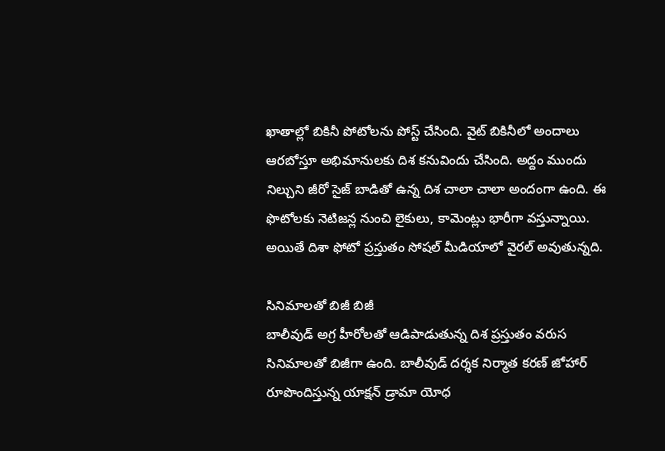ఖాతాల్లో బికినీ పోటోలను పోస్ట్ చేసింది. వైట్ బికినీలో అందాలు ఆరబోస్తూ అభిమానులకు దిశ కనువిందు చేసింది. అద్దం ముందు నిల్చుని జీరో సైజ్ బాడితో ఉన్న దిశ చాలా చాలా అందంగా ఉంది. ఈ ఫొటోలకు నెటిజన్ల నుంచి లైకులు, కామెంట్లు భారీగా వస్తున్నాయి. అయితే దిశా ఫోటో ప్రస్తుతం సోషల్ మీడియాలో వైరల్ అవుతున్నది.

సినిమాలతో బిజీ బిజీ
బాలీవుడ్ అగ్ర హీరోలతో ఆడిపాడుతున్న దిశ ప్రస్తుతం వరుస సినిమాలతో బిజీగా ఉంది. బాలీవుడ్ దర్శక నిర్మాత కరణ్ జోహార్ రూపొందిస్తున్న యాక్షన్ డ్రామా యోధ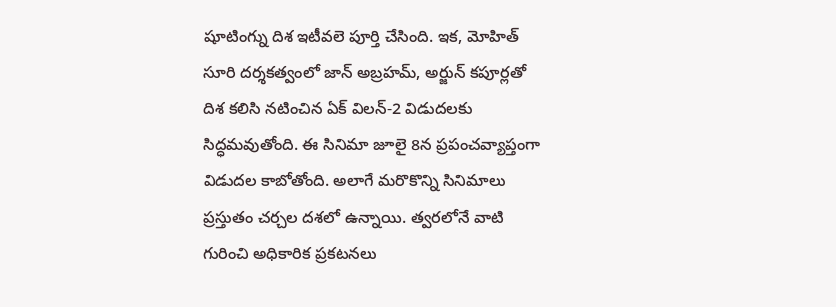షూటింగ్ను దిశ ఇటీవలె పూర్తి చేసింది. ఇక, మోహిత్ సూరి దర్శకత్వంలో జాన్ అబ్రహమ్, అర్జున్ కపూర్లతో దిశ కలిసి నటించిన ఏక్ విలన్-2 విడుదలకు సిద్ధమవుతోంది. ఈ సినిమా జూలై 8న ప్రపంచవ్యాప్తంగా విడుదల కాబోతోంది. అలాగే మరొకొన్ని సినిమాలు ప్రస్తుతం చర్చల దశలో ఉన్నాయి. త్వరలోనే వాటి గురించి అధికారిక ప్రకటనలు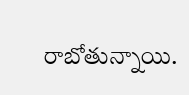రాబోతున్నాయి.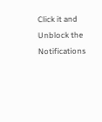Click it and Unblock the Notifications